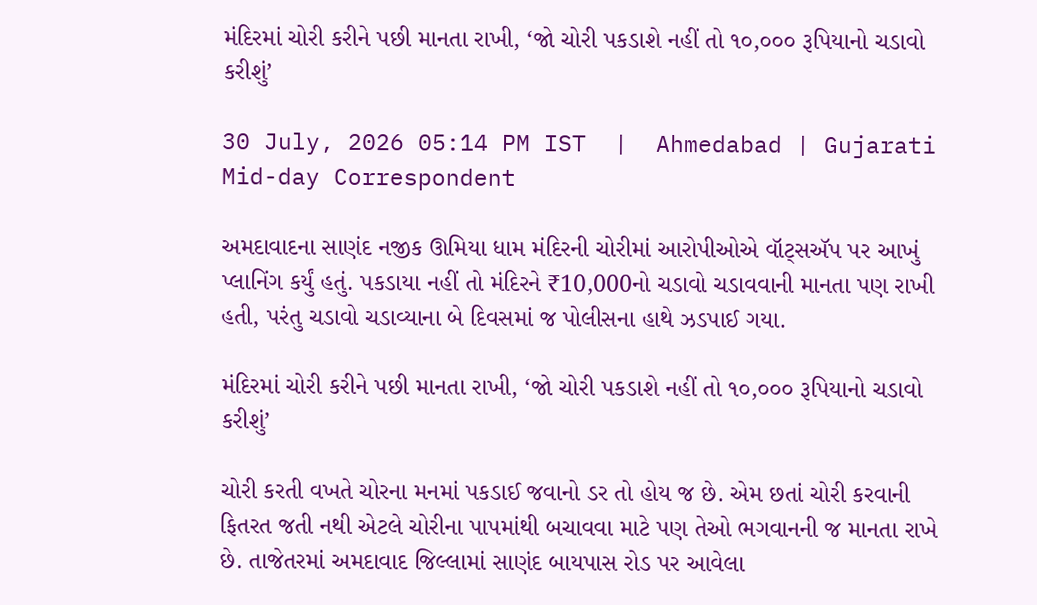મંદિરમાં ચોરી કરીને પછી માનતા રાખી, ‘જો ચોરી પકડાશે નહીં તો ૧૦,૦૦૦ રૂપિયાનો ચડાવો કરીશું’

30 July, 2026 05:14 PM IST  |  Ahmedabad | Gujarati Mid-day Correspondent

અમદાવાદના સાણંદ નજીક ઊમિયા ધામ મંદિરની ચોરીમાં આરોપીઓએ વૉટ્સઍપ પર આખું પ્લાનિંગ કર્યું હતું. પકડાયા નહીં તો મંદિરને ₹10,000નો ચડાવો ચડાવવાની માનતા પણ રાખી હતી, પરંતુ ચડાવો ચડાવ્યાના બે દિવસમાં જ પોલીસના હાથે ઝડપાઈ ગયા.

મંદિરમાં ચોરી કરીને પછી માનતા રાખી, ‘જો ચોરી પકડાશે નહીં તો ૧૦,૦૦૦ રૂપિયાનો ચડાવો કરીશું’

ચોરી કરતી વખતે ચોરના મનમાં પકડાઈ જવાનો ડર તો હોય જ છે. એમ છતાં ચોરી કરવાની ફિતરત જતી નથી એટલે ચોરીના પાપમાંથી બચાવવા માટે પણ તેઓ ભગવાનની જ માનતા રાખે છે. તાજેતરમાં અમદાવાદ જિલ્લામાં સાણંદ બાયપાસ રોડ પર આવેલા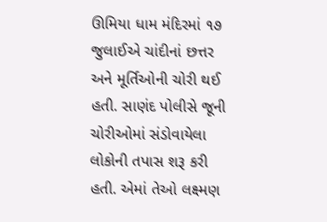ઊમિયા ધામ મંદિરમાં ૧૭ જુલાઈએ ચાંદીનાં છત્તર અને મૂર્તિઓની ચોરી થઈ હતી. સાણંદ પોલીસે જૂની ચોરીઓમાં સંડોવાયેલા લોકોની તપાસ શરૂ કરી હતી. એમાં તેઓ લક્ષ્મણ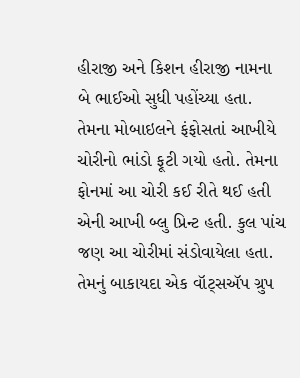હીરાજી અને કિશન હીરાજી નામના બે ભાઈઓ સુધી પહોંચ્યા હતા. તેમના મોબાઇલને ફંફોસતાં આખીયે ચોરીનો ભાંડો ફૂટી ગયો હતો. તેમના ફોનમાં આ ચોરી કઈ રીતે થઈ હતી એની આખી બ્લુ પ્રિન્ટ હતી. કુલ પાંચ જણ આ ચોરીમાં સંડોવાયેલા હતા. તેમનું બાકાયદા એક વૉટ્સઍપ ગ્રુપ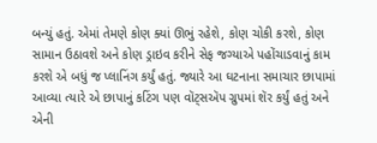બન્યું હતું. એમાં તેમણે કોણ ક્યાં ઊભું રહેશે, કોણ ચોકી કરશે, કોણ સામાન ઉઠાવશે અને કોણ ડ્રાઇવ કરીને સેફ જગ્યાએ પહોંચાડવાનું કામ કરશે એ બધું જ પ્લાનિંગ કર્યું હતું. જ્યારે આ ઘટનાના સમાચાર છાપામાં આવ્યા ત્યારે એ છાપાનું કટિંગ પણ વૉટ્સઍપ ગ્રુપમાં શૅર કર્યું હતું અને એની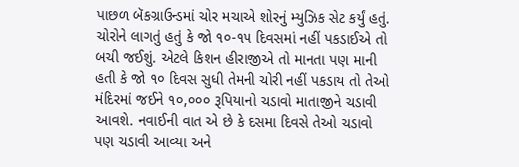પાછળ બૅકગ્રાઉન્ડમાં ચોર મચાએ શોરનું મ્યુઝિક સેટ કર્યું હતું. ચોરોને લાગતું હતું કે જો ૧૦-૧૫ દિવસમાં નહીં પકડાઈએ તો બચી જઈશું. એટલે કિશન હીરાજીએ તો માનતા પણ માની હતી કે જો ૧૦ દિવસ સુધી તેમની ચોરી નહીં પકડાય તો તેઓ મંદિરમાં જઈને ૧૦,૦૦૦ રૂપિયાનો ચડાવો માતાજીને ચડાવી આવશે. નવાઈની વાત એ છે કે દસમા દિવસે તેઓ ચડાવો પણ ચડાવી આવ્યા અને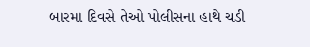બારમા દિવસે તેઓ પોલીસના હાથે ચડી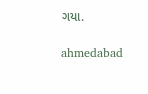ગયા.

ahmedabad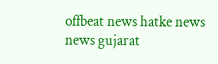offbeat news hatke news news gujarat